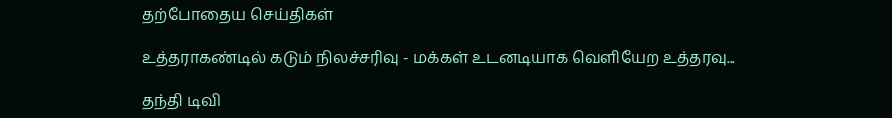தற்போதைய செய்திகள்

உத்தராகண்டில் கடும் நிலச்சரிவு - மக்கள் உடனடியாக வெளியேற உத்தரவு...

தந்தி டிவி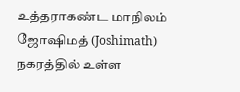உத்தராகண்ட மாநிலம் ஜோஷிமத் (Joshimath) நகரத்தில் உள்ள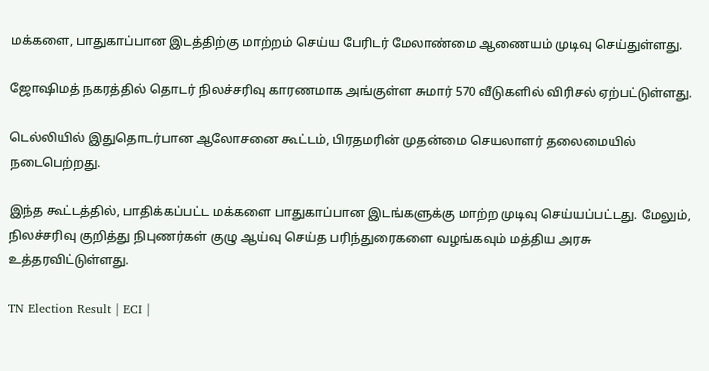மக்களை, பாதுகாப்பான இடத்திற்கு மாற்றம் செய்ய பேரிடர் மேலாண்மை ஆணையம் முடிவு செய்துள்ளது.

ஜோஷிமத் நகரத்தில் தொடர் நிலச்சரிவு காரணமாக அங்குள்ள சுமார் 570 வீடுகளில் விரிசல் ஏற்பட்டுள்ளது.

டெல்லியில் இதுதொடர்பான ஆலோசனை கூட்டம், பிரதமரின் முதன்மை செயலாளர் தலைமையில் நடைபெற்றது.

இந்த கூட்டத்தில், பாதிக்கப்பட்ட மக்களை பாதுகாப்பான இடங்களுக்கு மாற்ற முடிவு செய்யப்பட்டது. மேலும், நிலச்சரிவு குறித்து நிபுணர்கள் குழு ஆய்வு செய்த பரிந்துரைகளை வழங்கவும் மத்திய அரசு உத்தரவிட்டுள்ளது.

TN Election Result | ECI |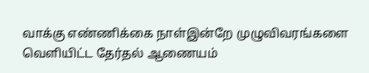வாக்கு எண்ணிக்கை நாள்இன்றே முழுவிவரங்களை வெளியிட்ட தேர்தல் ஆணையம்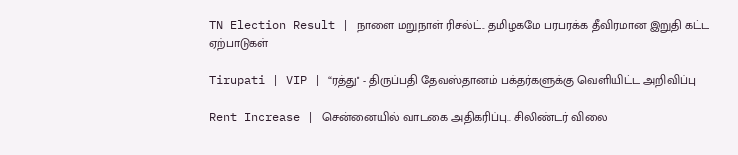TN Election Result | நாளை மறுநாள் ரிசல்ட்.. தமிழகமே பரபரக்க தீவிரமான இறுதி கட்ட ஏற்பாடுகள்

Tirupati | VIP | “ரத்து'' - திருப்பதி தேவஸ்தானம் பக்தர்களுக்கு வெளியிட்ட அறிவிப்பு

Rent Increase | சென்னையில் வாடகை அதிகரிப்பு.. சிலிண்டர் விலை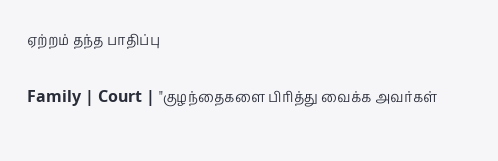ஏற்றம் தந்த பாதிப்பு

Family | Court | "குழந்தைகளை பிரித்து வைக்க அவர்கள்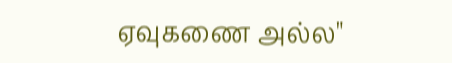ஏவுகணை அல்ல"